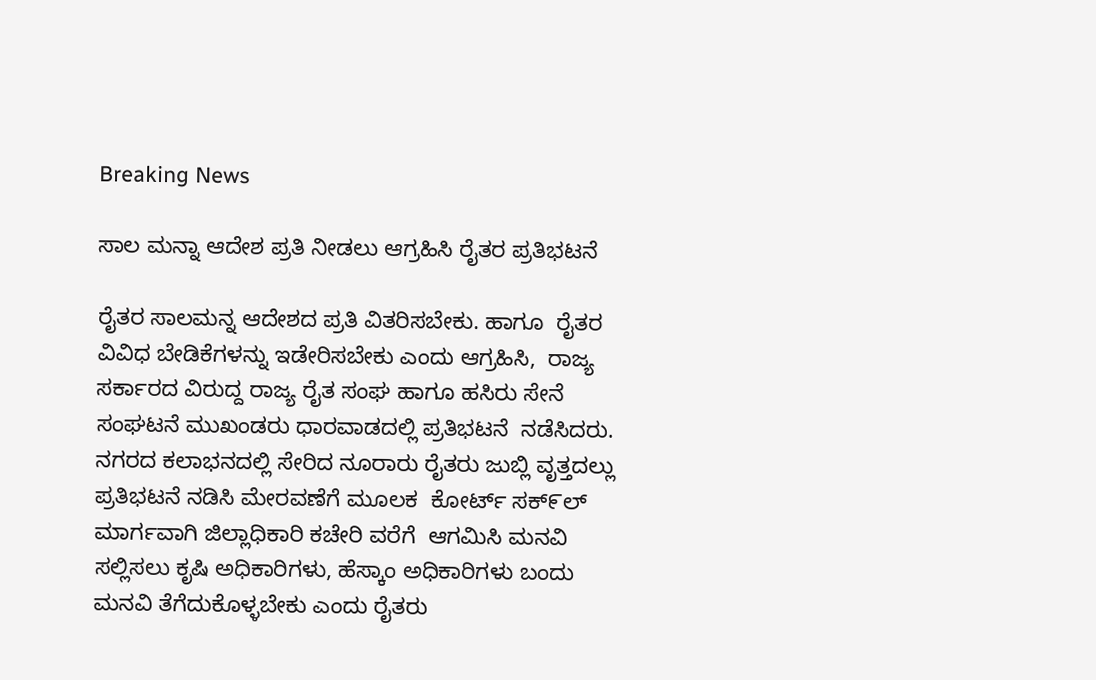Breaking News

ಸಾಲ ಮನ್ನಾ ಆದೇಶ ಪ್ರತಿ ನೀಡಲು ಆಗ್ರಹಿಸಿ ರೈತರ ಪ್ರತಿಭಟನೆ

ರೈತರ ಸಾಲಮನ್ನ ಆದೇಶದ ಪ್ರತಿ ವಿತರಿಸಬೇಕು. ಹಾಗೂ  ರೈತರ  ವಿವಿಧ ಬೇಡಿಕೆಗಳನ್ನು ಇಡೇರಿಸಬೇಕು ಎಂದು ಆಗ್ರಹಿಸಿ,  ರಾಜ್ಯ ಸರ್ಕಾರದ ವಿರುದ್ದ ರಾಜ್ಯ ರೈತ ಸಂಘ ಹಾಗೂ ಹಸಿರು ಸೇನೆ ಸಂಘಟನೆ ಮುಖಂಡರು ಧಾರವಾಡದಲ್ಲಿ ಪ್ರತಿಭಟನೆ  ನಡೆಸಿದರು. ನಗರದ ಕಲಾಭನದಲ್ಲಿ ಸೇರಿದ ನೂರಾರು ರೈತರು ಜುಬ್ಲಿ ವೃತ್ತದಲ್ಲು ಪ್ರತಿಭಟನೆ ನಡಿಸಿ ಮೇರವಣೆಗೆ ಮೂಲಕ  ಕೋರ್ಟ್ ಸಕ್೯ಲ್ ಮಾರ್ಗವಾಗಿ ಜಿಲ್ಲಾಧಿಕಾರಿ ಕಚೇರಿ ವರೆಗೆ  ಆಗಮಿಸಿ ಮನವಿ ಸಲ್ಲಿಸಲು ಕೃಷಿ ಅಧಿಕಾರಿಗಳು, ಹೆಸ್ಕಾಂ ಅಧಿಕಾರಿಗಳು ಬಂದು ಮನವಿ ತೆಗೆದುಕೊಳ್ಳಬೇಕು ಎಂದು ರೈತರು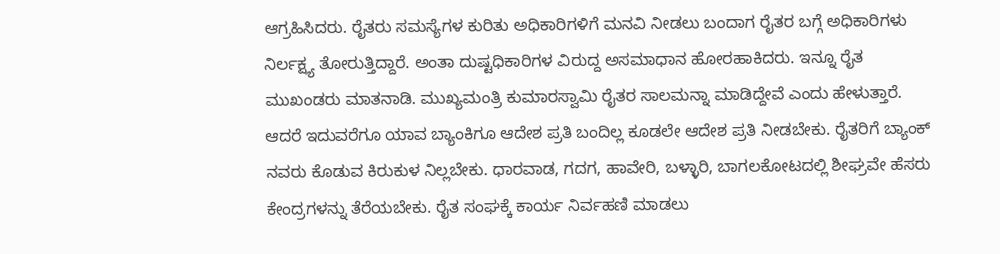ಆಗ್ರಹಿಸಿದರು. ರೈತರು ಸಮಸ್ಯೆಗಳ ಕುರಿತು ಅಧಿಕಾರಿಗಳಿಗೆ ಮನವಿ ನೀಡಲು ಬಂದಾಗ ರೈತರ ಬಗ್ಗೆ ಅಧಿಕಾರಿಗಳು ನಿರ್ಲಕ್ಷ್ಯ ತೋರುತ್ತಿದ್ದಾರೆ. ಅಂತಾ ದುಷ್ಟಧಿಕಾರಿಗಳ ವಿರುದ್ದ ಅಸಮಾಧಾನ ಹೋರಹಾಕಿದರು. ಇನ್ನೂ ರೈತ ಮುಖಂಡರು ಮಾತನಾಡಿ. ಮುಖ್ಯಮಂತ್ರಿ ಕುಮಾರಸ್ವಾಮಿ ರೈತರ ಸಾಲಮನ್ನಾ ಮಾಡಿದ್ದೇವೆ ಎಂದು ಹೇಳುತ್ತಾರೆ. ಆದರೆ ಇದುವರೆಗೂ ಯಾವ ಬ್ಯಾಂಕಿಗೂ ಆದೇಶ ಪ್ರತಿ ಬಂದಿಲ್ಲ ಕೂಡಲೇ ಆದೇಶ ಪ್ರತಿ ನೀಡಬೇಕು. ರೈತರಿಗೆ ಬ್ಯಾಂಕ್ ನವರು ಕೊಡುವ ಕಿರುಕುಳ ನಿಲ್ಲಬೇಕು. ಧಾರವಾಡ, ಗದಗ, ಹಾವೇರಿ, ಬಳ್ಳಾರಿ, ಬಾಗಲಕೋಟದಲ್ಲಿ ಶೀಘ್ರವೇ ಹೆಸರು ಕೇಂದ್ರಗಳನ್ನು ತೆರೆಯಬೇಕು. ರೈತ ಸಂಘಕ್ಕೆ ಕಾರ್ಯ ನಿರ್ವಹಣಿ ಮಾಡಲು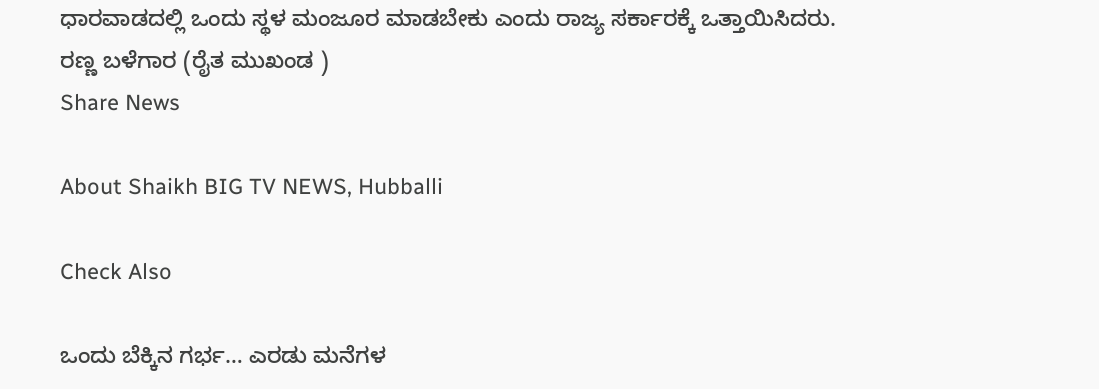ಧಾರವಾಡದಲ್ಲಿ ಒಂದು ಸ್ಥಳ ಮಂಜೂರ ಮಾಡಬೇಕು ಎಂದು ರಾಜ್ಯ ಸರ್ಕಾರಕ್ಕೆ ಒತ್ತಾಯಿಸಿದರು.
ರಣ್ಣ ಬಳೆಗಾರ (ರೈತ ಮುಖಂಡ )
Share News

About Shaikh BIG TV NEWS, Hubballi

Check Also

ಒಂದು ಬೆಕ್ಕಿನ ಗರ್ಭ… ಎರಡು ಮನೆಗಳ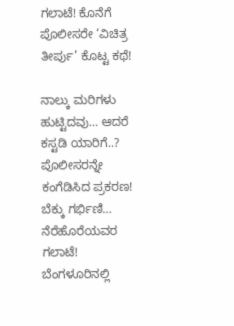ಗಲಾಟೆ! ಕೊನೆಗೆ ಪೊಲೀಸರೇ ‘ವಿಚಿತ್ರ ತೀರ್ಪು’ ಕೊಟ್ಟ ಕಥೆ!

ನಾಲ್ಕು ಮರಿಗಳು ಹುಟ್ಟಿದವು… ಆದರೆ ಕಸ್ಟಡಿ ಯಾರಿಗೆ..? ಪೊಲೀಸರನ್ನೇ ಕಂಗೆಡಿಸಿದ ಪ್ರಕರಣ! ಬೆಕ್ಕು ಗರ್ಭಿಣಿ… ನೆರೆಹೊರೆಯವರ ಗಲಾಟೆ! ಬೆಂಗಳೂರಿನಲ್ಲಿ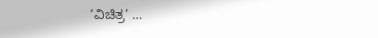‘ವಿಚಿತ್ರ’ …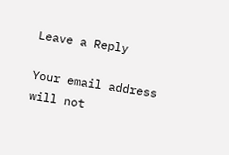Leave a Reply

Your email address will not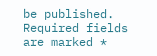be published. Required fields are marked *